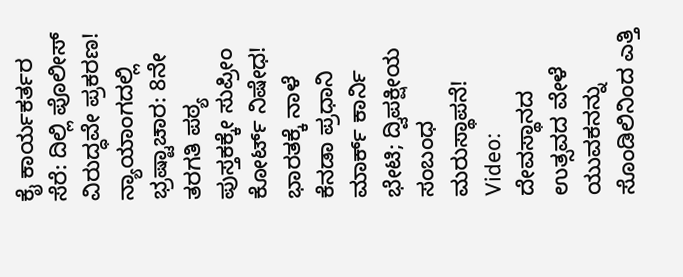ಕೈ ಕಾರ್ಯಕರ್ತರ ಸೆರೆ: ದಿಲ್ಲಿ ಪೊಲೀಸ್ ವಿರುದ್ಧವೇ ಪ್ರಕರಣ!
ನ್ಯಾಯಾಂಗದಲ್ಲಿ ಭ್ರಷ್ಟಾಚಾರ: 8ನೇ ತರಗತಿ ಪಠ್ಯ ಪುಸ್ತಕಕ್ಕೇ ಸುಪ್ರೀಂ ಕೋರ್ಟ್ ನಿಷೇಧ!
ಭಾರತಕ್ಕೆ ನಾಳೆ ಕೆನಡಾ ಪ್ರಧಾನಿ ಮಾರ್ಕ್ ಕಾರ್ನಿ ಭೇಟಿ; ದ್ವಿಪಕ್ಷೀಯ ಸಂಬಂಧ ಮರುಸ್ಥಾಪನೆ!
Video: ದೇವಸ್ಥಾನದ ಉತ್ಸವದ ವೇಳೆ ಯುವಕನನ್ನು ಸೊಂಡಿಲಿನಿಂದ ಎತ್ತಿ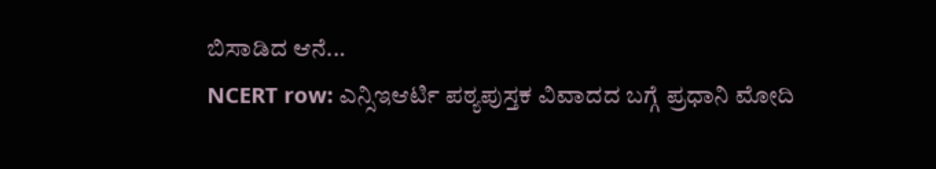ಬಿಸಾಡಿದ ಆನೆ...
NCERT row: ಎನ್ಸಿಇಆರ್ಟಿ ಪಠ್ಯಪುಸ್ತಕ ವಿವಾದದ ಬಗ್ಗೆ ಪ್ರಧಾನಿ ಮೋದಿ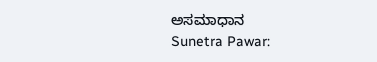ಅಸಮಾಧಾನ
Sunetra Pawar: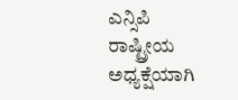ಎನ್ಸಿಪಿ ರಾಷ್ಟ್ರೀಯ ಅಧ್ಯಕ್ಷೆಯಾಗಿ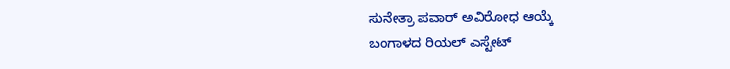ಸುನೇತ್ರಾ ಪವಾರ್ ಅವಿರೋಧ ಆಯ್ಕೆ
ಬಂಗಾಳದ ರಿಯಲ್ ಎಸ್ಟೇಟ್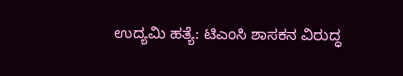ಉದ್ಯಮಿ ಹತ್ಯೆ: ಟಿಎಂಸಿ ಶಾಸಕನ ವಿರುದ್ಧ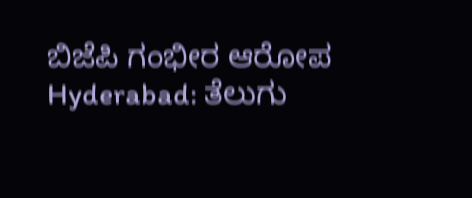ಬಿಜೆಪಿ ಗಂಭೀರ ಆರೋಪ
Hyderabad: ತೆಲುಗು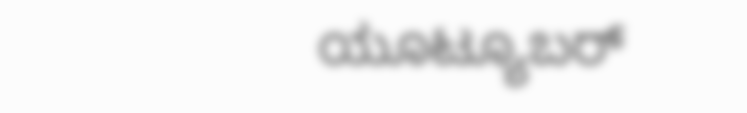ಯೂಟ್ಯೂಬರ್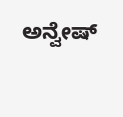ಅನ್ವೇಷ್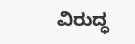ವಿರುದ್ಧ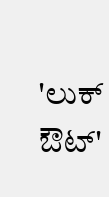'ಲುಕ್ ಔಟ್'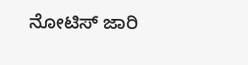ನೋಟಿಸ್ ಜಾರಿ